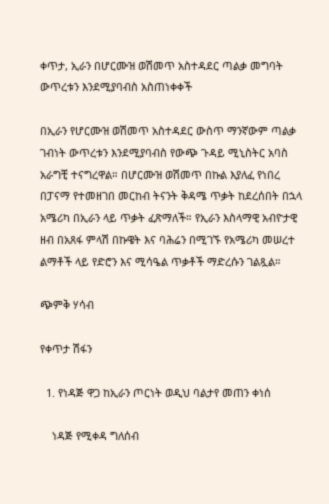ቀጥታ, ኢራን በሆርሙዝ ወሽመጥ አስተዳደር ጣልቃ መግባት ውጥረቱን እንደሚያባብስ አስጠነቀቀች

በኢራን የሆርሙዝ ወሽመጥ አስተዳደር ውስጥ ማንኛውም ጣልቃ ገብነት ውጥረቱን እንደሚያባብስ የውጭ ጉዳይ ሚኒስትር አባስ አራግቺ ተናግረዋል። በሆርሙዝ ወሽመጥ በኩል እያለፈ የነበረ በፓናማ የተመዘገበ መርከብ ትናንት ቅዳሜ ጥቃት ከደረሰበት በኋላ አሜሪካ በኢራን ላይ ጥቃት ፈጽማለች። የኢራን እስላማዊ አብዮታዊ ዘብ በአጸፋ ምላሽ በኩዌት እና ባሕሬን በሚገኙ የአሜሪካ መሠረተ ልማቶች ላይ የድሮን እና ሚሳዔል ጥቃቶች ማድረሱን ገልጿል።

ጭምቅ ሃሳብ

የቀጥታ ሽፋን

  1. የነዳጅ ዋጋ ከኢራን ጦርነት ወዲህ ባልታየ መጠን ቀነሰ

    ነዳጅ የሚቀዳ ግለሰብ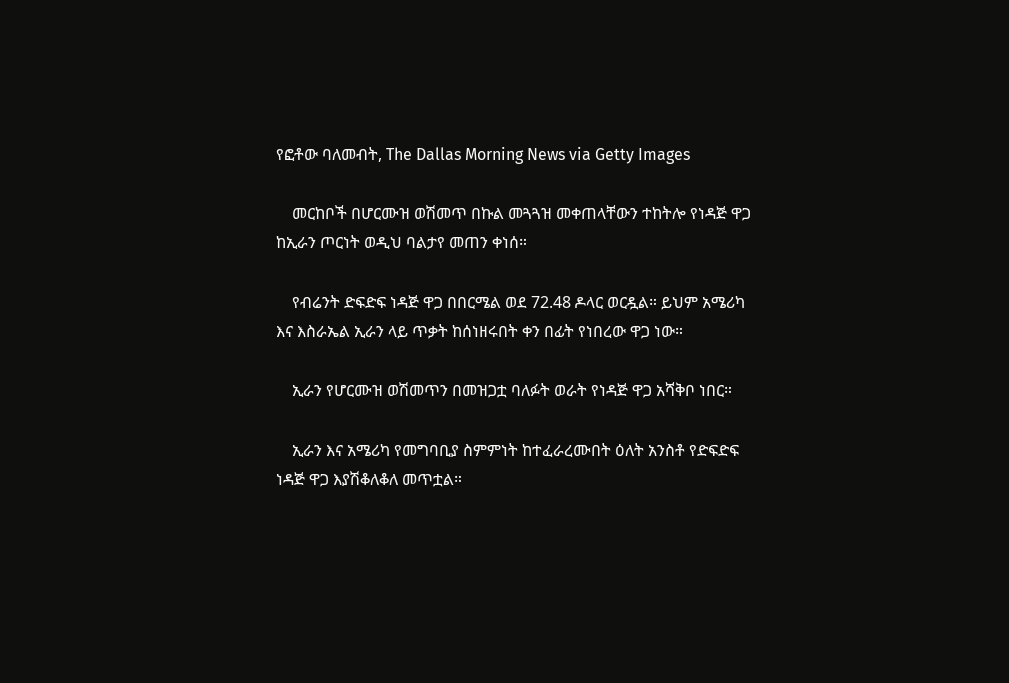የፎቶው ባለመብት, The Dallas Morning News via Getty Images

    መርከቦች በሆርሙዝ ወሽመጥ በኩል መጓጓዝ መቀጠላቸውን ተከትሎ የነዳጅ ዋጋ ከኢራን ጦርነት ወዲህ ባልታየ መጠን ቀነሰ።

    የብሬንት ድፍድፍ ነዳጅ ዋጋ በበርሜል ወደ 72.48 ዶላር ወርዷል። ይህም አሜሪካ እና እስራኤል ኢራን ላይ ጥቃት ከሰነዘሩበት ቀን በፊት የነበረው ዋጋ ነው።

    ኢራን የሆርሙዝ ወሽመጥን በመዝጋቷ ባለፉት ወራት የነዳጅ ዋጋ አሻቅቦ ነበር።

    ኢራን እና አሜሪካ የመግባቢያ ስምምነት ከተፈራረሙበት ዕለት አንስቶ የድፍድፍ ነዳጅ ዋጋ እያሽቆለቆለ መጥቷል።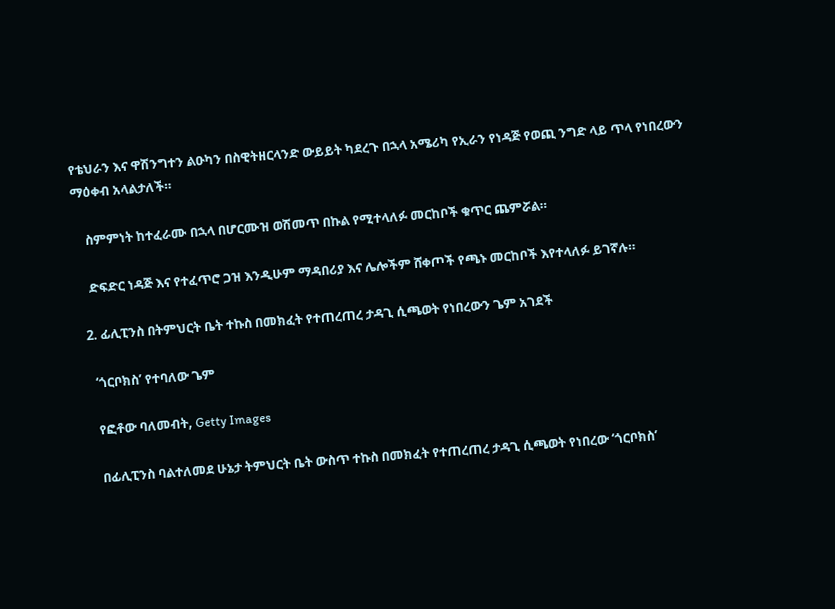የቴህራን እና ዋሽንግተን ልዑካን በስዊትዘርላንድ ውይይት ካደረጉ በኋላ አሜሪካ የኢራን የነዳጅ የወጪ ንግድ ላይ ጥላ የነበረውን ማዕቀብ አላልታለች።

    ስምምነት ከተፈራሙ በኋላ በሆርሙዝ ወሽመጥ በኩል የሚተላለፉ መርከቦች ቁጥር ጨምሯል።

    ድፍድር ነዳጅ እና የተፈጥሮ ጋዝ እንዲሁም ማዳበሪያ እና ሌሎችም ሸቀጦች የጫኑ መርከቦች እየተላለፉ ይገኛሉ።

  2. ፊሊፒንስ በትምህርት ቤት ተኩስ በመክፈት የተጠረጠረ ታዳጊ ሲጫወት የነበረውን ጌም አገደች

    ‘ጎርቦክስ’ የተባለው ጌም

    የፎቶው ባለመብት, Getty Images

    በፊሊፒንስ ባልተለመደ ሁኔታ ትምህርት ቤት ውስጥ ተኩስ በመክፈት የተጠረጠረ ታዳጊ ሲጫወት የነበረው ‘ጎርቦክስ’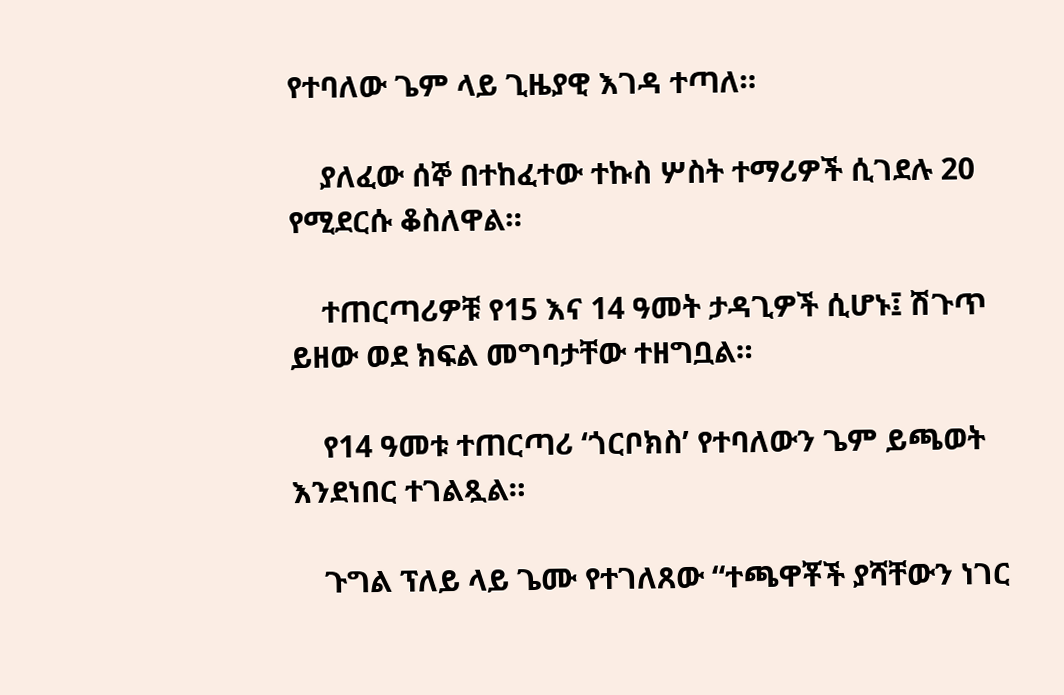የተባለው ጌም ላይ ጊዜያዊ እገዳ ተጣለ።

    ያለፈው ሰኞ በተከፈተው ተኩስ ሦስት ተማሪዎች ሲገደሉ 20 የሚደርሱ ቆስለዋል።

    ተጠርጣሪዎቹ የ15 እና 14 ዓመት ታዳጊዎች ሲሆኑ፤ ሽጉጥ ይዘው ወደ ክፍል መግባታቸው ተዘግቧል።

    የ14 ዓመቱ ተጠርጣሪ ‘ጎርቦክስ’ የተባለውን ጌም ይጫወት እንደነበር ተገልጿል።

    ጉግል ፕለይ ላይ ጌሙ የተገለጸው “ተጫዋቾች ያሻቸውን ነገር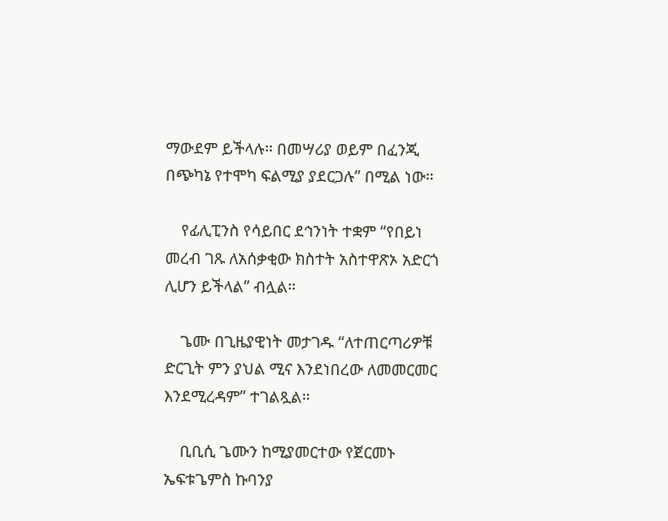ማውደም ይችላሉ። በመሣሪያ ወይም በፈንጂ በጭካኔ የተሞካ ፍልሚያ ያደርጋሉ” በሚል ነው።

    የፊሊፒንስ የሳይበር ደኅንነት ተቋም “የበይነ መረብ ገጹ ለአሰቃቂው ክስተት አስተዋጽኦ አድርጎ ሊሆን ይችላል” ብሏል።

    ጌሙ በጊዜያዊነት መታገዱ “ለተጠርጣሪዎቹ ድርጊት ምን ያህል ሚና እንደነበረው ለመመርመር እንደሚረዳም” ተገልጿል።

    ቢቢሲ ጌሙን ከሚያመርተው የጀርመኑ ኤፍቱጌምስ ኩባንያ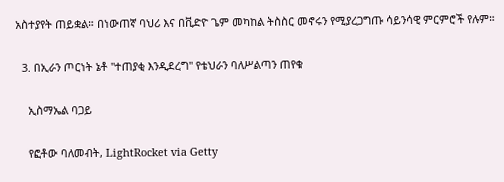አስተያየት ጠይቋል። በነውጠኛ ባህሪ እና በቪድዮ ጌም መካከል ትስስር መኖሩን የሚያረጋግጡ ሳይንሳዊ ምርምሮች የሉም።

  3. በኢራን ጦርነት ኔቶ "ተጠያቂ እንዲደረግ" የቴህራን ባለሥልጣን ጠየቁ

    ኢስማኤል ባጋይ

    የፎቶው ባለመብት, LightRocket via Getty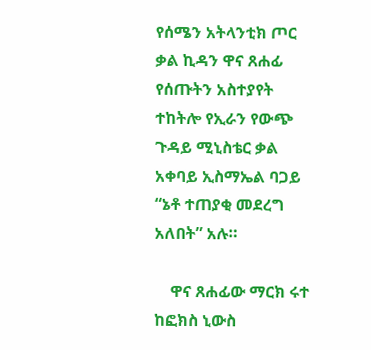የሰሜን አትላንቲክ ጦር ቃል ኪዳን ዋና ጸሐፊ የሰጡትን አስተያየት ተከትሎ የኢራን የውጭ ጉዳይ ሚኒስቴር ቃል አቀባይ ኢስማኤል ባጋይ “ኔቶ ተጠያቂ መደረግ አለበት” አሉ።

    ዋና ጸሐፊው ማርክ ሩተ ከፎክስ ኒውስ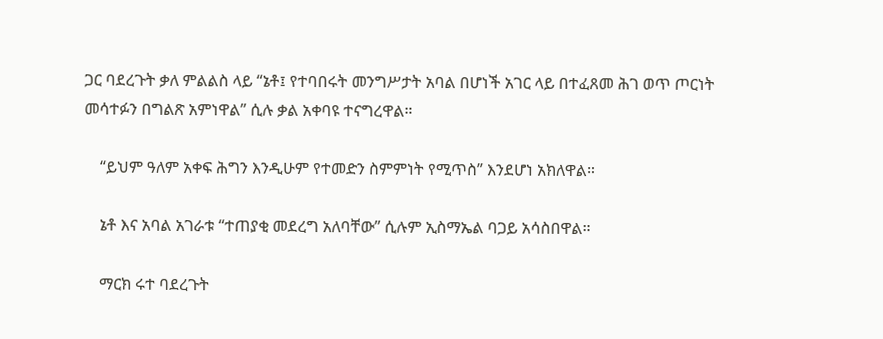ጋር ባደረጉት ቃለ ምልልስ ላይ “ኔቶ፤ የተባበሩት መንግሥታት አባል በሆነች አገር ላይ በተፈጸመ ሕገ ወጥ ጦርነት መሳተፉን በግልጽ አምነዋል” ሲሉ ቃል አቀባዩ ተናግረዋል።

    “ይህም ዓለም አቀፍ ሕግን እንዲሁም የተመድን ስምምነት የሚጥስ” እንደሆነ አክለዋል።

    ኔቶ እና አባል አገራቱ “ተጠያቂ መደረግ አለባቸው” ሲሉም ኢስማኤል ባጋይ አሳስበዋል።

    ማርክ ሩተ ባደረጉት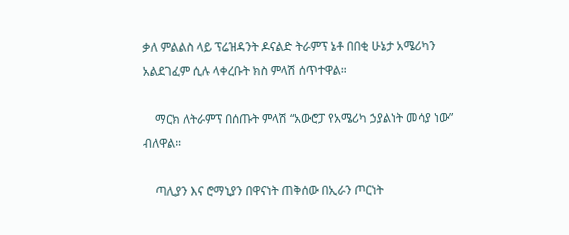ቃለ ምልልስ ላይ ፕሬዝዳንት ዶናልድ ትራምፕ ኔቶ በበቂ ሁኔታ አሜሪካን አልደገፈም ሲሉ ላቀረቡት ክስ ምላሽ ሰጥተዋል።

    ማርክ ለትራምፕ በሰጡት ምላሽ “አውሮፓ የአሜሪካ ኃያልነት መሳያ ነው” ብለዋል።

    ጣሊያን እና ሮማኒያን በዋናነት ጠቅሰው በኢራን ጦርነት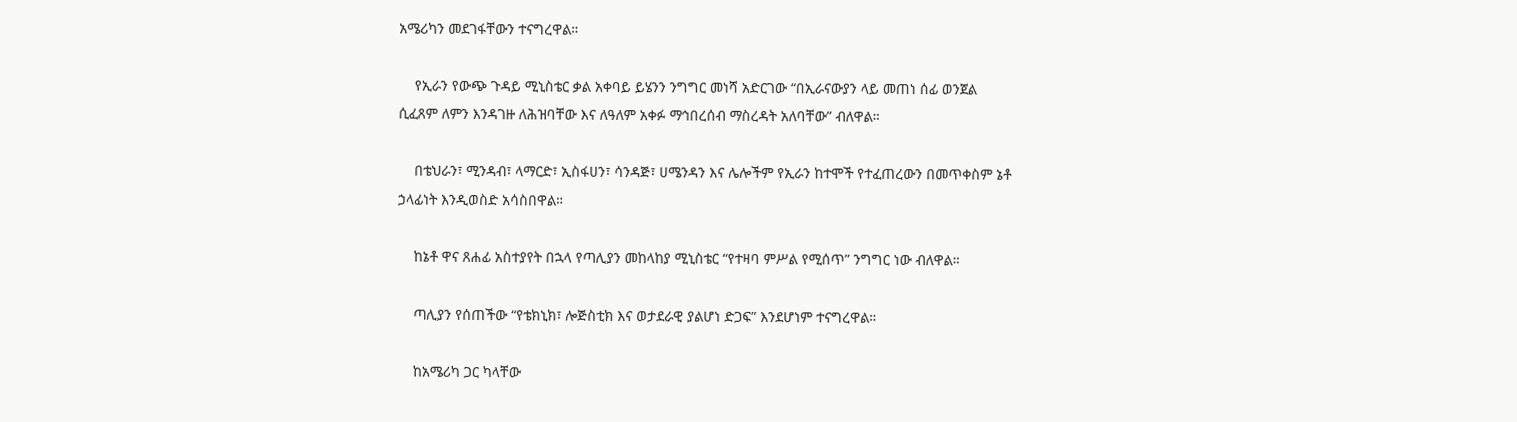አሜሪካን መደገፋቸውን ተናግረዋል።

    የኢራን የውጭ ጉዳይ ሚኒስቴር ቃል አቀባይ ይሄንን ንግግር መነሻ አድርገው “በኢራናውያን ላይ መጠነ ሰፊ ወንጀል ሲፈጸም ለምን እንዳገዙ ለሕዝባቸው እና ለዓለም አቀፉ ማኅበረሰብ ማስረዳት አለባቸው” ብለዋል።

    በቴህራን፣ ሚንዳብ፣ ላማርድ፣ ኢስፋሀን፣ ሳንዳጅ፣ ሀሜንዳን እና ሌሎችም የኢራን ከተሞች የተፈጠረውን በመጥቀስም ኔቶ ኃላፊነት እንዲወስድ አሳስበዋል።

    ከኔቶ ዋና ጸሐፊ አስተያየት በኋላ የጣሊያን መከላከያ ሚኒስቴር “የተዛባ ምሥል የሚሰጥ” ንግግር ነው ብለዋል።

    ጣሊያን የሰጠችው “የቴክኒክ፣ ሎጅስቲክ እና ወታደራዊ ያልሆነ ድጋፍ” እንደሆነም ተናግረዋል።

    ከአሜሪካ ጋር ካላቸው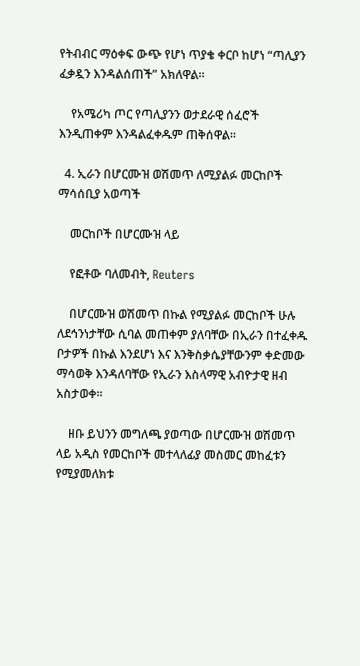የትብብር ማዕቀፍ ውጭ የሆነ ጥያቄ ቀርቦ ከሆነ “ጣሊያን ፈቃዷን እንዳልሰጠች” አክለዋል።

    የአሜሪካ ጦር የጣሊያንን ወታደራዊ ሰፈሮች እንዲጠቀም እንዳልፈቀዱም ጠቅሰዋል።

  4. ኢራን በሆርሙዝ ወሽመጥ ለሚያልፉ መርከቦች ማሳሰቢያ አወጣች

    መርከቦች በሆርሙዝ ላይ

    የፎቶው ባለመብት, Reuters

    በሆርሙዝ ወሽመጥ በኩል የሚያልፉ መርከቦች ሁሉ ለደኅንነታቸው ሲባል መጠቀም ያለባቸው በኢራን በተፈቀዱ ቦታዎች በኩል እንደሆነ እና እንቅስቃሴያቸውንም ቀድመው ማሳወቅ እንዳለባቸው የኢራን እስላማዊ አብዮታዊ ዘብ አስታወቀ።

    ዘቡ ይህንን መግለጫ ያወጣው በሆርሙዝ ወሽመጥ ላይ አዲስ የመርከቦች መተላለፊያ መስመር መከፈቱን የሚያመለክቱ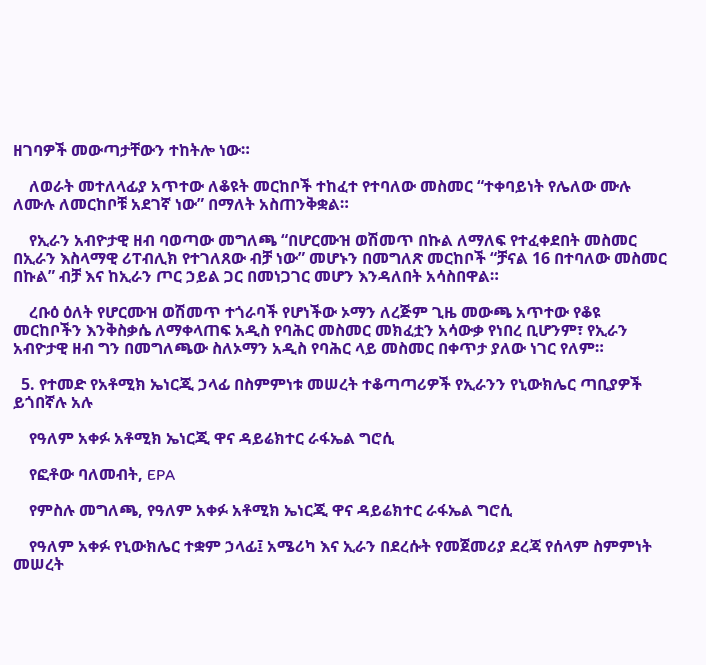ዘገባዎች መውጣታቸውን ተከትሎ ነው።

    ለወራት መተለላፊያ አጥተው ለቆዩት መርከቦች ተከፈተ የተባለው መስመር “ተቀባይነት የሌለው ሙሉ ለሙሉ ለመርከቦቹ አደገኛ ነው” በማለት አስጠንቅቋል።

    የኢራን አብዮታዊ ዘብ ባወጣው መግለጫ “በሆርሙዝ ወሽመጥ በኩል ለማለፍ የተፈቀደበት መስመር በኢራን እስላማዊ ሪፐብሊክ የተገለጸው ብቻ ነው” መሆኑን በመግለጽ መርከቦች “ቻናል 16 በተባለው መስመር በኩል” ብቻ እና ከኢራን ጦር ኃይል ጋር በመነጋገር መሆን እንዳለበት አሳስበዋል።

    ረቡዕ ዕለት የሆርሙዝ ወሽመጥ ተጎራባች የሆነችው ኦማን ለረጅም ጊዜ መውጫ አጥተው የቆዩ መርከቦችን እንቅስቃሴ ለማቀላጠፍ አዲስ የባሕር መስመር መክፈቷን አሳውቃ የነበረ ቢሆንም፣ የኢራን አብዮታዊ ዘብ ግን በመግለጫው ስለኦማን አዲስ የባሕር ላይ መስመር በቀጥታ ያለው ነገር የለም።

  5. የተመድ የአቶሚክ ኤነርጂ ኃላፊ በስምምነቱ መሠረት ተቆጣጣሪዎች የኢራንን የኒውክሌር ጣቢያዎች ይጎበኛሉ አሉ

    የዓለም አቀፉ አቶሚክ ኤነርጂ ዋና ዳይሬክተር ራፋኤል ግሮሲ

    የፎቶው ባለመብት, EPA

    የምስሉ መግለጫ, የዓለም አቀፉ አቶሚክ ኤነርጂ ዋና ዳይሬክተር ራፋኤል ግሮሲ

    የዓለም አቀፉ የኒውክሌር ተቋም ኃላፊ፤ አሜሪካ እና ኢራን በደረሱት የመጀመሪያ ደረጃ የሰላም ስምምነት መሠረት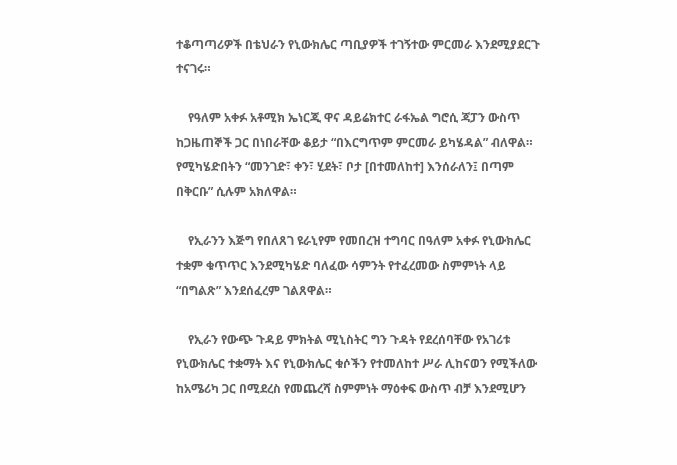ተቆጣጣሪዎች በቴህራን የኒውክሌር ጣቢያዎች ተገኝተው ምርመራ እንደሚያደርጉ ተናገሩ።

    የዓለም አቀፉ አቶሚክ ኤነርጂ ዋና ዳይሬክተር ራፋኤል ግሮሲ ጃፓን ውስጥ ከጋዜጠኞች ጋር በነበራቸው ቆይታ “በእርግጥም ምርመራ ይካሄዳል” ብለዋል። የሚካሄድበትን “መንገድ፣ ቀን፣ ሂደት፣ ቦታ [በተመለከተ] እንሰራለን፤ በጣም በቅርቡ” ሲሉም አክለዋል።

    የኢራንን እጅግ የበለጸገ ዩራኒየም የመበረዝ ተግባር በዓለም አቀፉ የኒውክሌር ተቋም ቁጥጥር እንደሚካሄድ ባለፈው ሳምንት የተፈረመው ስምምነት ላይ “በግልጽ” እንደሰፈረም ገልጸዋል።

    የኢራን የውጭ ጉዳይ ምክትል ሚኒስትር ግን ጉዳት የደረሰባቸው የአገሪቱ የኒውክሌር ተቋማት እና የኒውክሌር ቁሶችን የተመለከተ ሥራ ሊከናወን የሚችለው ከአሜሪካ ጋር በሚደረስ የመጨረሻ ስምምነት ማዕቀፍ ውስጥ ብቻ እንደሚሆን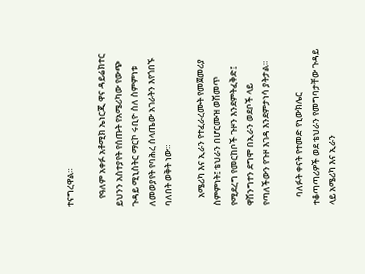ተናግረዋል።

    የዓለም አቀፉ አቶሚክ ኤነርጂ ዋና ዳይሬክተር ይህንን አስተያየት የሰጡት የአሜሪካው የውጭ ጉዳይ ሚኒስትር ማርኮ ሩቢዮ ስለ ስምምነቱ ለመወያየት የባሕረ ሰላጤው አገራትን እየጎበኙ ባለበት ወቅት ነው።

    አሜሪካ እና ኢራን የተፈራረሙት የመጀመሪያ ስምምነት፤ ቴህራን በሆርሙዝ ወሽመጥ የሚደረግ የመርከቦች ጉዞን እንደምትፈቅድ፤ ዋሽንግተን ደግሞ በኢራን ወደቦች ላይ የጣለችውን የጉዞ እገዳ እንደምታነሳ ያትታል።

    ባለፉት ቀናት የተመድ የኒውክሌር ተቆጣጣሪዎች ወደ ቴህራን የመግባታቸው ጉዳይ ላይ አሜሪካ እና ኢራን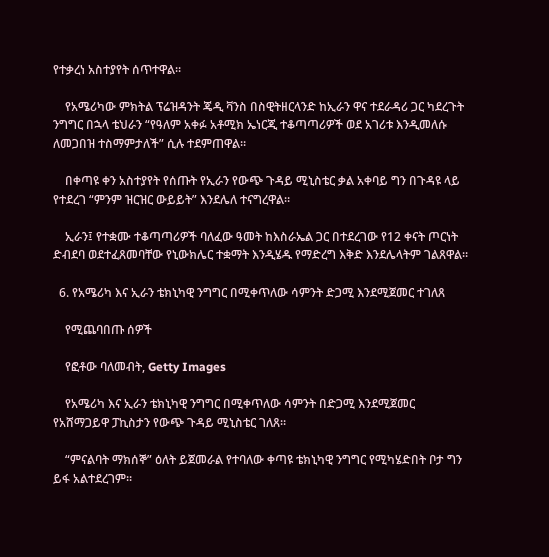የተቃረነ አስተያየት ሰጥተዋል።

    የአሜሪካው ምክትል ፕሬዝዳንት ጄዲ ቫንስ በስዊትዘርላንድ ከኢራን ዋና ተደራዳሪ ጋር ካደረጉት ንግግር በኋላ ቴህራን “የዓለም አቀፉ አቶሚክ ኤነርጂ ተቆጣጣሪዎች ወደ አገሪቱ እንዲመለሱ ለመጋበዝ ተስማምታለች” ሲሉ ተደምጠዋል።

    በቀጣዩ ቀን አስተያየት የሰጡት የኢራን የውጭ ጉዳይ ሚኒስቴር ቃል አቀባይ ግን በጉዳዩ ላይ የተደረገ “ምንም ዝርዝር ውይይት” እንደሌለ ተናግረዋል።

    ኢራን፤ የተቋሙ ተቆጣጣሪዎች ባለፈው ዓመት ከእስራኤል ጋር በተደረገው የ12 ቀናት ጦርነት ድብደባ ወደተፈጸመባቸው የኒውክሌር ተቋማት እንዲሄዱ የማድረግ እቅድ እንደሌላትም ገልጸዋል።

  6. የአሜሪካ እና ኢራን ቴክኒካዊ ንግግር በሚቀጥለው ሳምንት ድጋሚ እንደሚጀመር ተገለጸ

    የሚጨባበጡ ሰዎች

    የፎቶው ባለመብት, Getty Images

    የአሜሪካ እና ኢራን ቴክኒካዊ ንግግር በሚቀጥለው ሳምንት በድጋሚ እንደሚጀመር የአሸማጋይዋ ፓኪስታን የውጭ ጉዳይ ሚኒስቴር ገለጸ።

    “ምናልባት ማክሰኞ” ዕለት ይጀመራል የተባለው ቀጣዩ ቴክኒካዊ ንግግር የሚካሄድበት ቦታ ግን ይፋ አልተደረገም።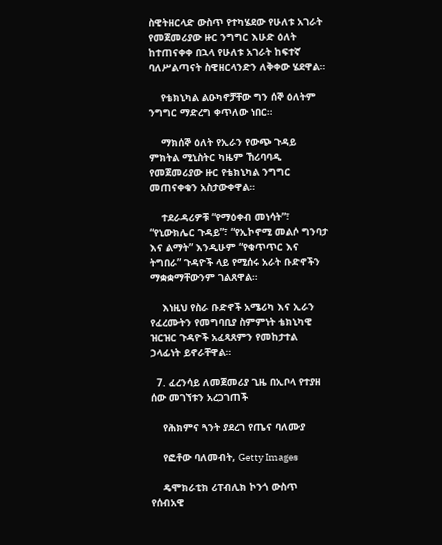ስዊትዘርላድ ውስጥ የተካሄደው የሁለቱ አገራት የመጀመሪያው ዙር ንግግር እሁድ ዕለት ከተጠናቀቀ በኋላ የሁለቱ አገራት ከፍተኛ ባለሥልጣናት ስዊዘርላንድን ለቅቀው ሄደዋል።

    የቴክኒካል ልዑካኖቻቸው ግን ሰኞ ዕለትም ንግግር ማድረግ ቀጥለው ነበር።

    ማክሰኞ ዕለት የኢራን የውጭ ጉዳይ ምክትል ሚኒስትር ካዜም ኸሪባባዲ የመጀመሪያው ዙር የቴክኒካል ንግግር መጠናቀቁን አስታውቀዋል።

    ተደራዳሪዎቹ “የማዕቀብ መነሳት”፣ “የኒውክሌር ጉዳይ”፣ “የኢኮኖሚ መልሶ ግንባታ እና ልማት” እንዲሁም “የቁጥጥር እና ትግበራ” ጉዳዮች ላይ የሚሰሩ አራት ቡድኖችን ማቋቋማቸውንም ገልጸዋል።

    እነዚህ የስራ ቡድኖች አሜሪካ እና ኢራን የፈረሙትን የመግባቢያ ስምምነት ቴክኒካዊ ዝርዝር ጉዳዮች አፈጻጸምን የመከታተል ኃላፊነት ይኖራቸዋል።

  7. ፈረንሳይ ለመጀመሪያ ጊዜ በኢቦላ የተያዘ ሰው መገኘቱን አረጋገጠች

    የሕክምና ጓንት ያደረገ የጤና ባለሙያ

    የፎቶው ባለመብት, Getty Images

    ዴሞክራቲክ ሪፐብሊክ ኮንጎ ውስጥ የሰብአዊ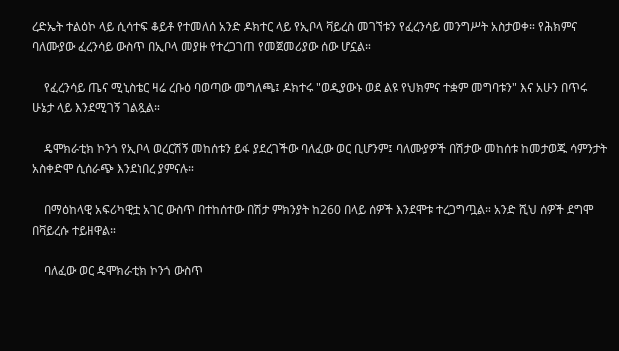ረድኤት ተልዕኮ ላይ ሲሳተፍ ቆይቶ የተመለሰ አንድ ዶክተር ላይ የኢቦላ ቫይረስ መገኘቱን የፈረንሳይ መንግሥት አስታወቀ። የሕክምና ባለሙያው ፈረንሳይ ውስጥ በኢቦላ መያዙ የተረጋገጠ የመጀመሪያው ሰው ሆኗል።

    የፈረንሳይ ጤና ሚኒስቴር ዛሬ ረቡዕ ባወጣው መግለጫ፤ ዶክተሩ "ወዲያውኑ ወደ ልዩ የህክምና ተቋም መግባቱን" እና አሁን በጥሩ ሁኔታ ላይ እንደሚገኝ ገልጿል።

    ዴሞክራቲክ ኮንጎ የኢቦላ ወረርሽኝ መከሰቱን ይፋ ያደረገችው ባለፈው ወር ቢሆንም፤ ባለሙያዎች በሽታው መከሰቱ ከመታወጁ ሳምንታት አስቀድሞ ሲሰራጭ እንደነበረ ያምናሉ።

    በማዕከላዊ አፍሪካዊቷ አገር ውስጥ በተከሰተው በሽታ ምክንያት ከ260 በላይ ሰዎች እንደሞቱ ተረጋግጧል። አንድ ሺህ ሰዎች ደግሞ በቫይረሱ ተይዘዋል።

    ባለፈው ወር ዴሞክራቲክ ኮንጎ ውስጥ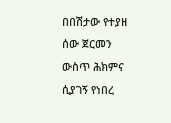በበሽታው የተያዘ ሰው ጀርመን ውስጥ ሕክምና ሲያገኝ የነበረ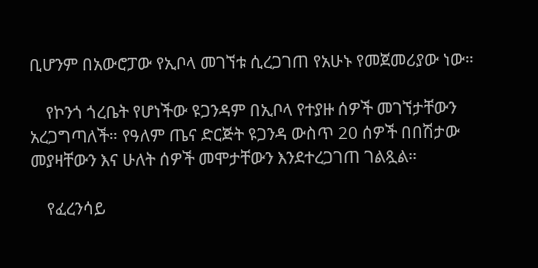ቢሆንም በአውሮፓው የኢቦላ መገኘቱ ሲረጋገጠ የአሁኑ የመጀመሪያው ነው።

    የኮንጎ ጎረቤት የሆነችው ዩጋንዳም በኢቦላ የተያዙ ሰዎች መገኘታቸውን አረጋግጣለች። የዓለም ጤና ድርጅት ዩጋንዳ ውስጥ 20 ሰዎች በበሽታው መያዛቸውን እና ሁለት ሰዎች መሞታቸውን እንደተረጋገጠ ገልጿል።

    የፈረንሳይ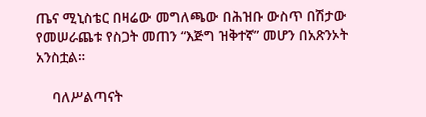ጤና ሚኒስቴር በዛሬው መግለጫው በሕዝቡ ውስጥ በሽታው የመሠራጨቱ የስጋት መጠን “እጅግ ዝቅተኛ” መሆን በአጽንኦት አንስቷል።

    ባለሥልጣናት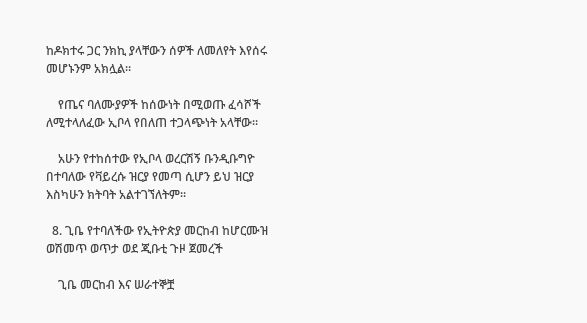ከዶክተሩ ጋር ንክኪ ያላቸውን ሰዎች ለመለየት እየሰሩ መሆኑንም አክሏል።

    የጤና ባለሙያዎች ከሰውነት በሚወጡ ፈሳሾች ለሚተላለፈው ኢቦላ የበለጠ ተጋላጭነት አላቸው።

    አሁን የተከሰተው የኢቦላ ወረርሽኝ ቡንዲቡግዮ በተባለው የቫይረሱ ዝርያ የመጣ ሲሆን ይህ ዝርያ እስካሁን ክትባት አልተገኘለትም።

  8. ጊቤ የተባለችው የኢትዮጵያ መርከብ ከሆርሙዝ ወሽመጥ ወጥታ ወደ ጂቡቲ ጉዞ ጀመረች

    ጊቤ መርከብ እና ሠራተኞቿ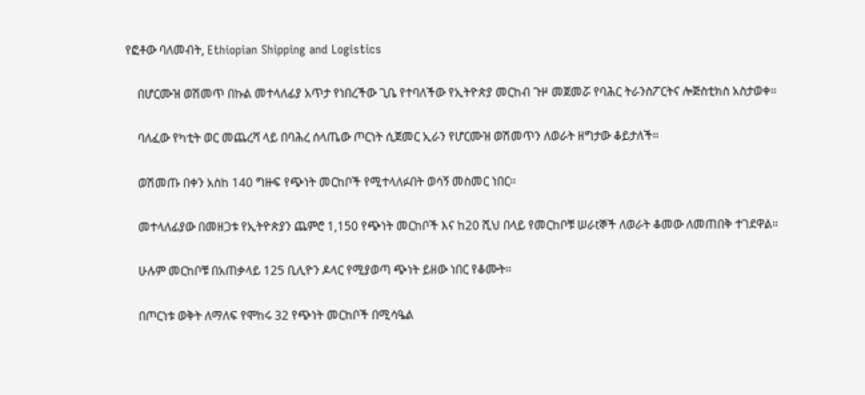የፎቶው ባለመብት, Ethiopian Shipping and Logistics

    በሆርሙዝ ወሽመጥ በኩል መተላለፊያ አጥታ የነበረችው ጊቤ የተባለችው የኢትዮጵያ መርከብ ጉዞ መጀመሯ የባሕር ትራንስፖርትና ሎጅስቲክስ አስታወቀ።

    ባለፈው የካቲት ወር መጨረሻ ላይ በባሕረ ሰላጤው ጦርነት ሲጀመር ኢራን የሆርሙዝ ወሽመጥን ለወራት ዘግታው ቆይታለች።

    ወሽመጡ በቀን አስከ 140 ግዙፍ የጭነት መርከቦች የሚተላለፉበት ወሳኝ መስመር ነበር።

    መተላለፊያው በመዘጋቱ የኢትዮጵያን ጨምሮ 1,150 የጭነት መርከቦች እና ከ20 ሺህ በላይ የመርከቦቹ ሠራtኞች ለወራት ቆመው ለመጠበቅ ተገደዋል።

    ሁሉም መርከቦቹ በአጠቃላይ 125 ቢሊዮን ዶላር የሚያወጣ ጭነት ይዘው ነበር የቆሙት።

    በጦርነቱ ወቅት ለማለፍ የሞከሩ 32 የጭነት መርከቦች በሚሳዔል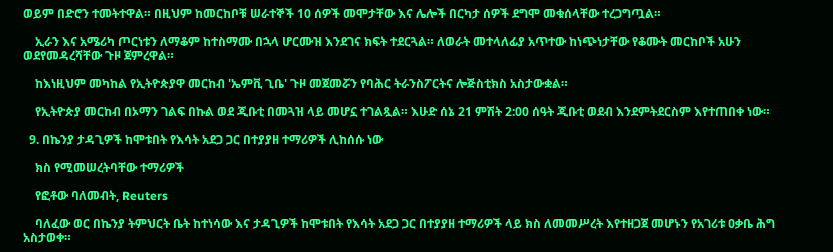ወይም በድሮን ተመትተዋል። በዚህም ከመርከቦቹ ሠራተኞች 10 ሰዎች መሞታቸው እና ሌሎች በርካታ ሰዎች ደግሞ መቁሰላቸው ተረጋግጧል።

    ኢራን እና አሜሪካ ጦርነቱን ለማቆም ከተስማሙ በኋላ ሆርሙዝ እንደገና ክፍት ተደርጓል። ለወራት መተላለፊያ አጥተው ከነጭነታቸው የቆሙት መርከቦች አሁን ወደየመዳረሻቸው ጉዞ ጀምረዋል።

    ከእነዚህም መካከል የኢትዮጵያዋ መርከብ 'ኤምቪ ጊቤ' ጉዞ መጀመሯን የባሕር ትራንስፖርትና ሎጅስቲክስ አስታውቋል።

    የኢትዮጵያ መርከብ በኦማን ገልፍ በኩል ወደ ጂቡቲ በመጓዝ ላይ መሆኗ ተገልጿል። እሁድ ሰኔ 21 ምሽት 2:00 ሰዓት ጂቡቲ ወደብ እንደምትደርስም እየተጠበቀ ነው።

  9. በኬንያ ታዳጊዎች ከሞቱበት የእሳት አደጋ ጋር በተያያዘ ተማሪዎች ሊከሰሱ ነው

    ክስ የሚመሠረትባቸው ተማሪዎች

    የፎቶው ባለመብት, Reuters

    ባለፈው ወር በኬንያ ትምህርት ቤት ከተነሳው እና ታዳጊዎች ከሞቱበት የእሳት አደጋ ጋር በተያያዘ ተማሪዎች ላይ ክስ ለመመሥረት እየተዘጋጀ መሆኑን የአገሪቱ ዐቃቤ ሕግ አስታወቀ።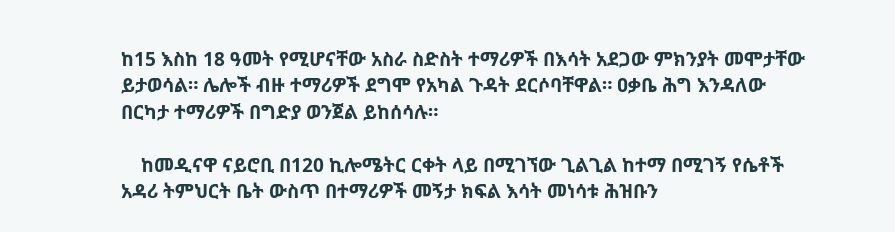ከ15 እስከ 18 ዓመት የሚሆናቸው አስራ ስድስት ተማሪዎች በእሳት አደጋው ምክንያት መሞታቸው ይታወሳል። ሌሎች ብዙ ተማሪዎች ደግሞ የአካል ጉዳት ደርሶባቸዋል። ዐቃቤ ሕግ እንዳለው በርካታ ተማሪዎች በግድያ ወንጀል ይከሰሳሉ።

    ከመዲናዋ ናይሮቢ በ120 ኪሎሜትር ርቀት ላይ በሚገኘው ጊልጊል ከተማ በሚገኝ የሴቶች አዳሪ ትምህርት ቤት ውስጥ በተማሪዎች መኝታ ክፍል እሳት መነሳቱ ሕዝቡን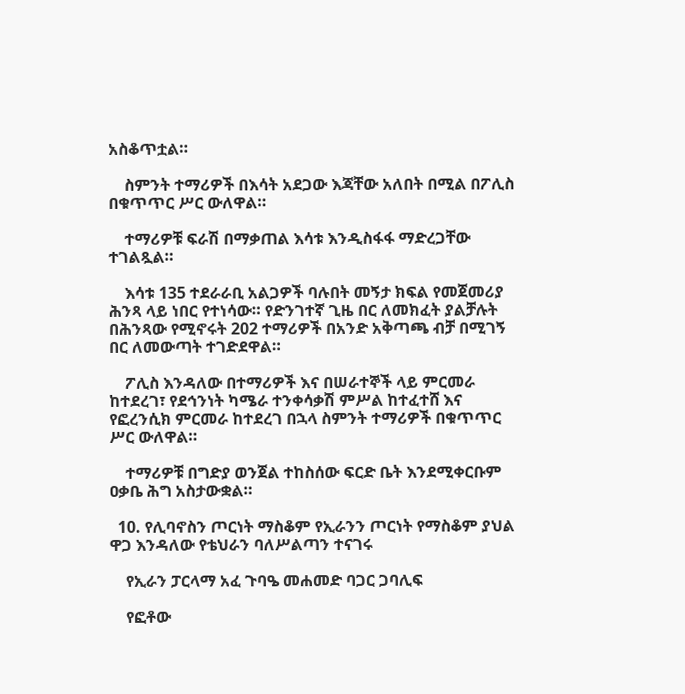አስቆጥቷል።

    ስምንት ተማሪዎች በእሳት አደጋው እጃቸው አለበት በሚል በፖሊስ በቁጥጥር ሥር ውለዋል።

    ተማሪዎቹ ፍራሽ በማቃጠል እሳቱ እንዲስፋፋ ማድረጋቸው ተገልጿል።

    እሳቱ 135 ተደራራቢ አልጋዎች ባሉበት መኝታ ክፍል የመጀመሪያ ሕንጻ ላይ ነበር የተነሳው። የድንገተኛ ጊዜ በር ለመክፈት ያልቻሉት በሕንጻው የሚኖሩት 202 ተማሪዎች በአንድ አቅጣጫ ብቻ በሚገኝ በር ለመውጣት ተገድደዋል።

    ፖሊስ እንዳለው በተማሪዎች እና በሠራተኞች ላይ ምርመራ ከተደረገ፣ የደኅንነት ካሜራ ተንቀሳቃሽ ምሥል ከተፈተሸ እና የፎረንሲክ ምርመራ ከተደረገ በኋላ ስምንት ተማሪዎች በቁጥጥር ሥር ውለዋል።

    ተማሪዎቹ በግድያ ወንጀል ተከስሰው ፍርድ ቤት እንደሚቀርቡም ዐቃቤ ሕግ አስታውቋል።

  10. የሊባኖስን ጦርነት ማስቆም የኢራንን ጦርነት የማስቆም ያህል ዋጋ እንዳለው የቴህራን ባለሥልጣን ተናገሩ

    የኢራን ፓርላማ አፈ ጉባዔ መሐመድ ባጋር ጋባሊፍ

    የፎቶው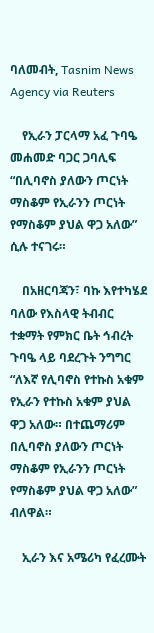ባለመብት, Tasnim News Agency via Reuters

    የኢራን ፓርላማ አፈ ጉባዔ መሐመድ ባጋር ጋባሊፍ “በሊባኖስ ያለውን ጦርነት ማስቆም የኢራንን ጦርነት የማስቆም ያህል ዋጋ አለው” ሲሉ ተናገሩ።

    በአዘርባጃን፣ ባኩ እየተካሄደ ባለው የእስላዊ ትብብር ተቋማት የምክር ቤት ኅብረት ጉባዔ ላይ ባደረጉት ንግግር “ለእኛ የሊባኖስ የተኩስ አቁም የኢራን የተኩስ አቁም ያህል ዋጋ አለው። በተጨማሪም በሊባኖስ ያለውን ጦርነት ማስቆም የኢራንን ጦርነት የማስቆም ያህል ዋጋ አለው” ብለዋል።

    ኢራን እና አሜሪካ የፈረሙት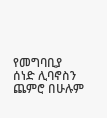የመግባቢያ ሰነድ ሊባኖስን ጨምሮ በሁሉም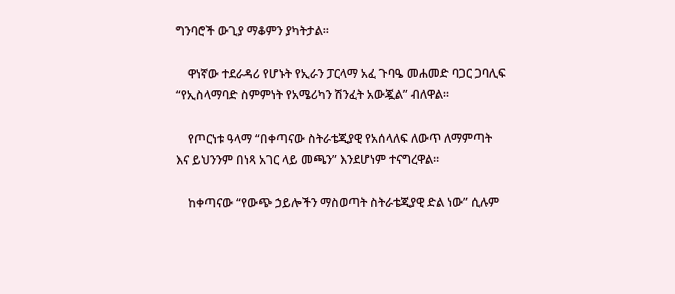ግንባሮች ውጊያ ማቆምን ያካትታል።

    ዋነኛው ተደራዳሪ የሆኑት የኢራን ፓርላማ አፈ ጉባዔ መሐመድ ባጋር ጋባሊፍ “የኢስላማባድ ስምምነት የአሜሪካን ሽንፈት አውጇል” ብለዋል።

    የጦርነቱ ዓላማ “በቀጣናው ስትራቴጂያዊ የአሰላለፍ ለውጥ ለማምጣት እና ይህንንም በነጻ አገር ላይ መጫን” እንደሆነም ተናግረዋል።

    ከቀጣናው “የውጭ ኃይሎችን ማስወጣት ስትራቴጂያዊ ድል ነው” ሲሉም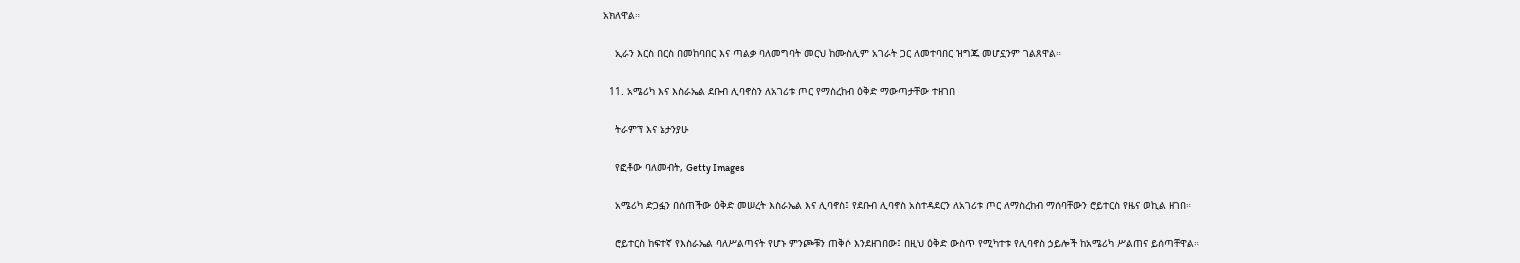አክለዋል።

    ኢራን እርስ በርስ በመከባበር እና ጣልቃ ባለመግባት መርህ ከሙስሊም አገራት ጋር ለመተባበር ዝግጁ መሆኗንም ገልጸዋል።

  11. አሜሪካ እና እስራኤል ደቡብ ሊባኖስን ለአገሪቱ ጦር የማስረከብ ዕቅድ ማውጣታቸው ተዘገበ

    ትራምፕ እና ኔታንያሁ

    የፎቶው ባለመብት, Getty Images

    አሜሪካ ድጋፏን በሰጠችው ዕቅድ መሠረት እስራኤል እና ሊባኖስ፤ የደቡብ ሊባኖስ አስተዳደርን ለአገሪቱ ጦር ለማስረከብ ማሰባቸውን ሮይተርስ የዜና ወኪል ዘገበ።

    ሮይተርስ ከፍተኛ የእስራኤል ባለሥልጣናት የሆኑ ምንጮቹን ጠቅሶ እንደዘገበው፤ በዚህ ዕቅድ ውስጥ የሚካተቱ የሊባኖስ ኃይሎች ከአሜሪካ ሥልጠና ይሰጣቸዋል።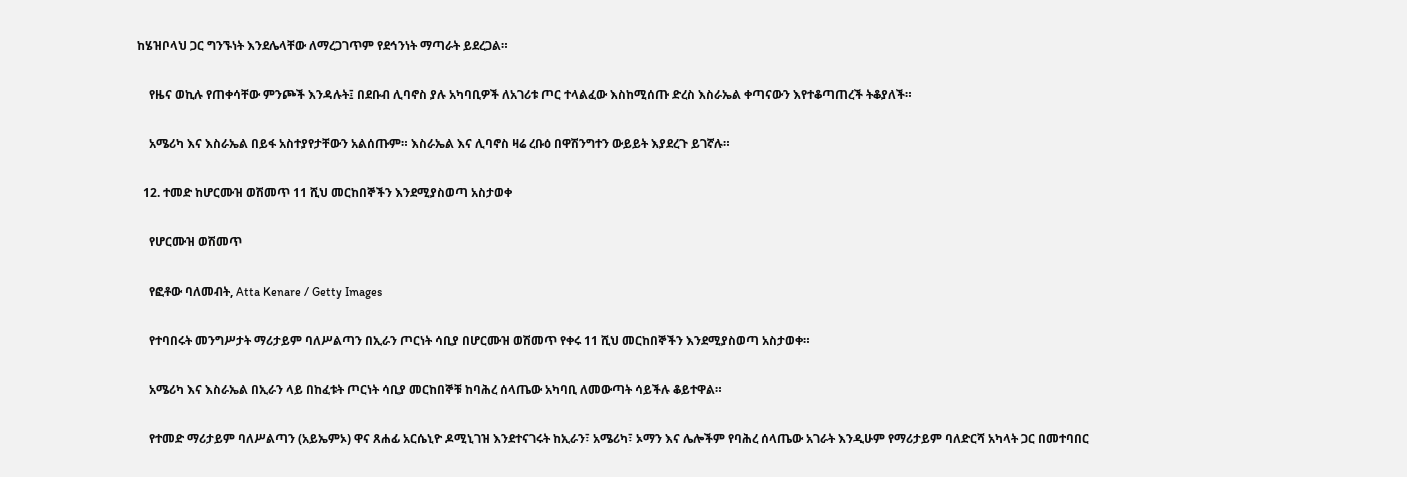ከሄዝቦላህ ጋር ግንኙነት እንደሌላቸው ለማረጋገጥም የደኅንነት ማጣራት ይደረጋል።

    የዜና ወኪሉ የጠቀሳቸው ምንጮች እንዳሉት፤ በደቡብ ሊባኖስ ያሉ አካባቢዎች ለአገሪቱ ጦር ተላልፈው እስከሚሰጡ ድረስ እስራኤል ቀጣናውን እየተቆጣጠረች ትቆያለች።

    አሜሪካ እና እስራኤል በይፋ አስተያየታቸውን አልሰጡም። እስራኤል እና ሊባኖስ ዛሬ ረቡዕ በዋሽንግተን ውይይት እያደረጉ ይገኛሉ።

  12. ተመድ ከሆርሙዝ ወሽመጥ 11 ሺህ መርከበኞችን እንደሚያስወጣ አስታወቀ

    የሆርሙዝ ወሽመጥ

    የፎቶው ባለመብት, Atta Kenare / Getty Images

    የተባበሩት መንግሥታት ማሪታይም ባለሥልጣን በኢራን ጦርነት ሳቢያ በሆርሙዝ ወሽመጥ የቀሩ 11 ሺህ መርከበኞችን እንደሚያስወጣ አስታወቀ።

    አሜሪካ እና እስራኤል በኢራን ላይ በከፈቱት ጦርነት ሳቢያ መርከበኞቹ ከባሕረ ሰላጤው አካባቢ ለመውጣት ሳይችሉ ቆይተዋል።

    የተመድ ማሪታይም ባለሥልጣን (አይኤምኦ) ዋና ጸሐፊ አርሴኒዮ ዶሚኒገዝ እንደተናገሩት ከኢራን፣ አሜሪካ፣ ኦማን እና ሌሎችም የባሕረ ሰላጤው አገራት እንዲሁም የማሪታይም ባለድርሻ አካላት ጋር በመተባበር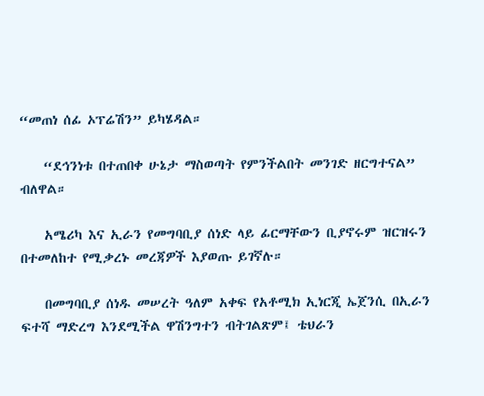“መጠነ ሰፊ ኦፕሬሽን” ይካሄዳል።

    “ደኅንነቱ በተጠበቀ ሁኔታ ማስወጣት የምንችልበት መንገድ ዘርግተናል” ብለዋል።

    አሜሪካ እና ኢራን የመግባቢያ ሰነድ ላይ ፊርማቸውን ቢያኖሩም ዝርዝሩን በተመለከተ የሚቃረኑ መረጃዎች እያወጡ ይገኛሉ።

    በመግባቢያ ሰነዱ መሠረት ዓለም አቀፍ የአቶሚክ ኢነርጂ ኤጀንሲ በኢራን ፍተሻ ማድረግ እንደሚችል ዋሽንግተን ብትገልጽም፤ ቴህራን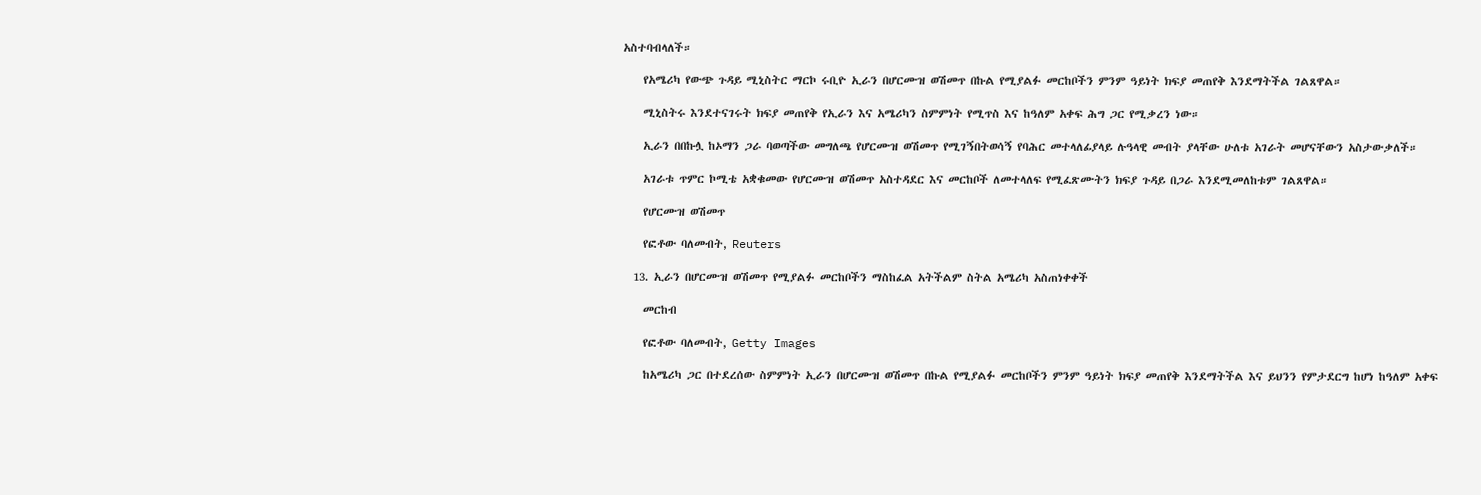አስተባብላለች።

    የአሜሪካ የውጭ ጉዳይ ሚኒስትር ማርኮ ሩቢዮ ኢራን በሆርሙዝ ወሽመጥ በኩል የሚያልፉ መርከቦችን ምንም ዓይነት ክፍያ መጠየቅ እንደማትችል ገልጸዋል።

    ሚኒስትሩ እንደተናገሩት ክፍያ መጠየቅ የኢራን እና አሜሪካን ስምምነት የሚጥስ እና ከዓለም አቀፍ ሕግ ጋር የሚቃረን ነው።

    ኢራን በበኩሏ ከኦማን ጋራ ባወጣችው መግለጫ የሆርሙዝ ወሽመጥ የሚገኝበትወሳኝ የባሕር መተላለፊያላይ ሉዓላዊ መብት ያላቸው ሁለቱ አገራት መሆናቸውን አስታውቃለች።

    አገራቱ ጥምር ኮሚቴ አቋቁመው የሆርሙዝ ወሽመጥ አስተዳደር እና መርከቦች ለመተላለፍ የሚፈጽሙትን ክፍያ ጉዳይ በጋራ እንደሚመለከቱም ገልጸዋል።

    የሆርሙዝ ወሽመጥ

    የፎቶው ባለመብት, Reuters

  13. ኢራን በሆርሙዝ ወሽመጥ የሚያልፉ መርከቦችን ማስከፈል አትችልም ስትል አሜሪካ አስጠነቀቀች

    መርከብ

    የፎቶው ባለመብት, Getty Images

    ከአሜሪካ ጋር በተደረሰው ስምምነት ኢራን በሆርሙዝ ወሽመጥ በኩል የሚያልፉ መርከቦችን ምንም ዓይነት ክፍያ መጠየቅ እንደማትችል እና ይህንን የምታደርግ ከሆነ ከዓለም አቀፍ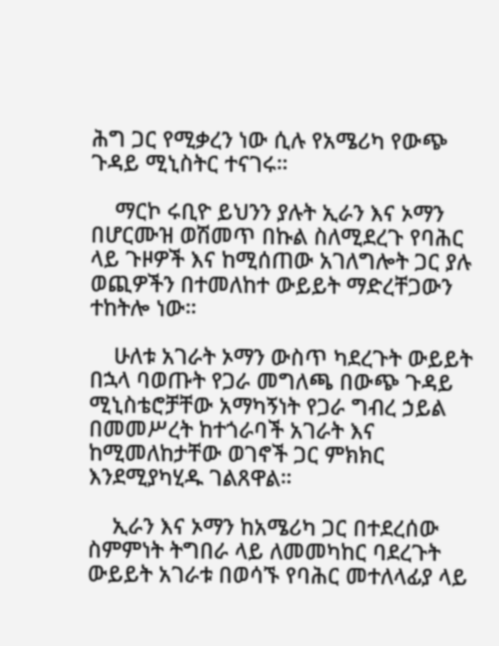ሕግ ጋር የሚቃረን ነው ሲሉ የአሜሪካ የውጭ ጉዳይ ሚኒስትር ተናገሩ።

    ማርኮ ሩቢዮ ይህንን ያሉት ኢራን እና ኦማን በሆርሙዝ ወሽመጥ በኩል ስለሚደረጉ የባሕር ላይ ጉዞዎች እና ከሚሰጠው አገለግሎት ጋር ያሉ ወጪዎችን በተመለከተ ውይይት ማድረቸጋውን ተከትሎ ነው።

    ሁለቱ አገራት ኦማን ውስጥ ካደረጉት ውይይት በኋላ ባወጡት የጋራ መግለጫ በውጭ ጉዳይ ሚኒስቴሮቻቸው አማካኝነት የጋራ ግብረ ኃይል በመመሥረት ከተጎራባች አገራት እና ከሚመለከታቸው ወገኖች ጋር ምክክር እንደሚያካሂዱ ገልጸዋል።

    ኢራን እና ኦማን ከአሜሪካ ጋር በተደረሰው ስምምነት ትግበራ ላይ ለመመካከር ባደረጉት ውይይት አገራቱ በወሳኙ የባሕር መተለላፊያ ላይ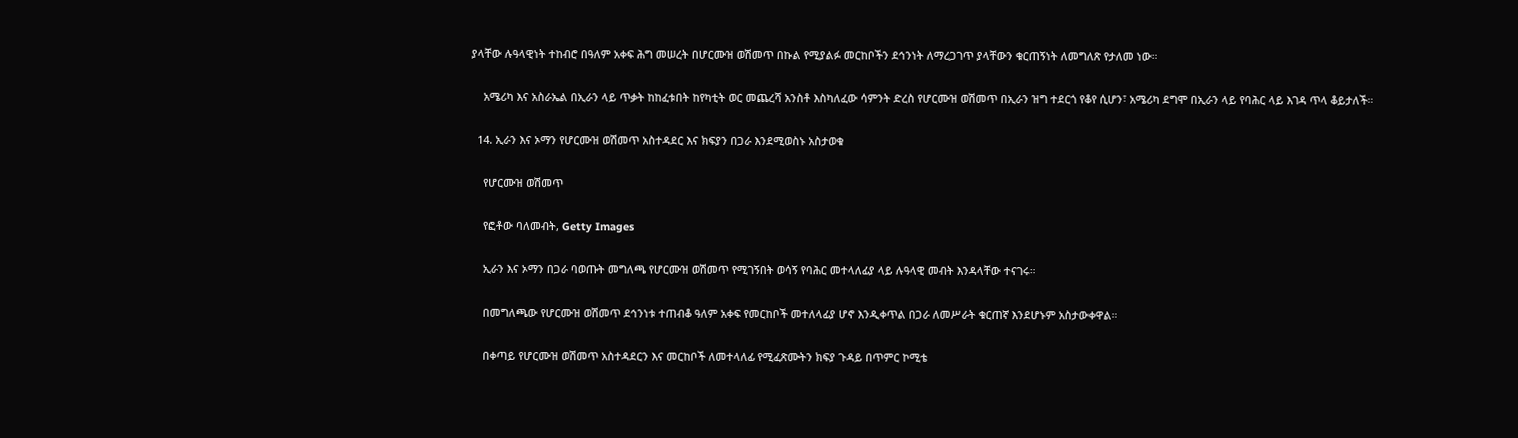ያላቸው ሉዓላዊነት ተከብሮ በዓለም አቀፍ ሕግ መሠረት በሆርሙዝ ወሽመጥ በኩል የሚያልፉ መርከቦችን ደኅንነት ለማረጋገጥ ያላቸውን ቁርጠኝነት ለመግለጽ የታለመ ነው።

    አሜሪካ እና አስራኤል በኢራን ላይ ጥቃት ከከፈቱበት ከየካቲት ወር መጨረሻ አንስቶ እስካለፈው ሳምንት ድረስ የሆርሙዝ ወሽመጥ በኢራን ዝግ ተደርጎ የቆየ ሲሆን፣ አሜሪካ ደግሞ በኢራን ላይ የባሕር ላይ እገዳ ጥላ ቆይታለች።

  14. ኢራን እና ኦማን የሆርሙዝ ወሽመጥ አስተዳደር እና ክፍያን በጋራ እንደሚወስኑ አስታወቁ

    የሆርሙዝ ወሽመጥ

    የፎቶው ባለመብት, Getty Images

    ኢራን እና ኦማን በጋራ ባወጡት መግለጫ የሆርሙዝ ወሽመጥ የሚገኝበት ወሳኝ የባሕር መተላለፊያ ላይ ሉዓላዊ መብት እንዳላቸው ተናገሩ።

    በመግለጫው የሆርሙዝ ወሽመጥ ደኅንነቱ ተጠብቆ ዓለም አቀፍ የመርከቦች መተለላፊያ ሆኖ እንዲቀጥል በጋራ ለመሥራት ቁርጠኛ እንደሆኑም አስታውቀዋል።

    በቀጣይ የሆርሙዝ ወሽመጥ አስተዳደርን እና መርከቦች ለመተላለፊ የሚፈጽሙትን ክፍያ ጉዳይ በጥምር ኮሚቴ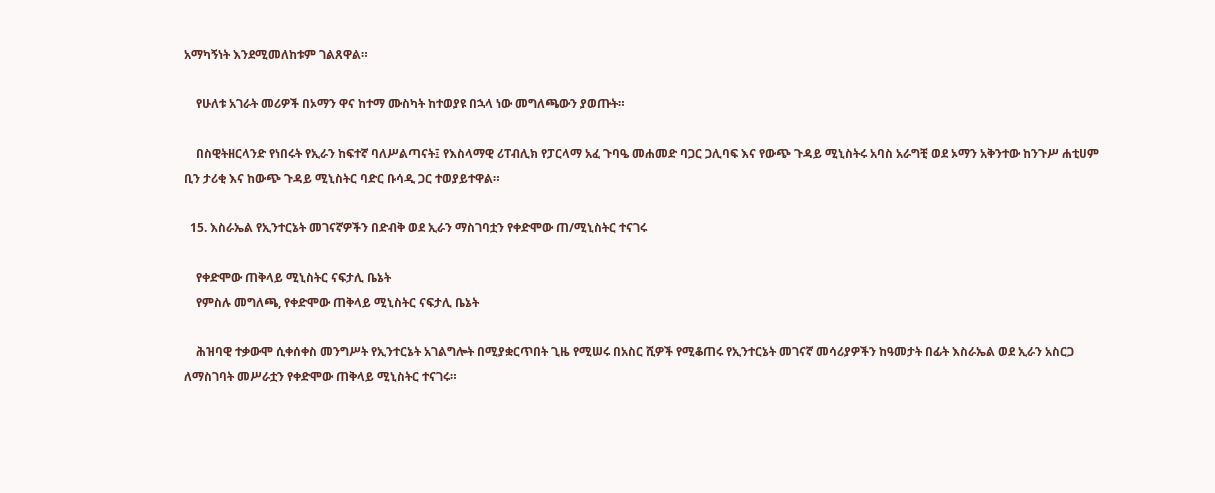አማካኝነት እንደሚመለከቱም ገልጸዋል።

    የሁለቱ አገራት መሪዎች በኦማን ዋና ከተማ ሙስካት ከተወያዩ በኋላ ነው መግለጫውን ያወጡት።

    በስዊትዘርላንድ የነበሩት የኢራን ከፍተኛ ባለሥልጣናት፤ የእስላማዊ ሪፐብሊክ የፓርላማ አፈ ጉባዔ መሐመድ ባጋር ጋሊባፍ እና የውጭ ጉዳይ ሚኒስትሩ አባስ አራግቺ ወደ ኦማን አቅንተው ከንጉሥ ሐቲሀም ቢን ታሪቂ እና ከውጭ ጉዳይ ሚኒስትር ባድር ቡሳዲ ጋር ተወያይተዋል።

  15. እስራኤል የኢንተርኔት መገናኛዎችን በድብቅ ወደ ኢራን ማስገባቷን የቀድሞው ጠ/ሚኒስትር ተናገሩ

    የቀድሞው ጠቅላይ ሚኒስትር ናፍታሊ ቤኔት
    የምስሉ መግለጫ, የቀድሞው ጠቅላይ ሚኒስትር ናፍታሊ ቤኔት

    ሕዝባዊ ተቃውሞ ሲቀሰቀስ መንግሥት የኢንተርኔት አገልግሎት በሚያቋርጥበት ጊዜ የሚሠሩ በአስር ሺዎች የሚቆጠሩ የኢንተርኔት መገናኛ መሳሪያዎችን ከዓመታት በፊት እስራኤል ወደ ኢራን አስርጋ ለማስገባት መሥራቷን የቀድሞው ጠቅላይ ሚኒስትር ተናገሩ።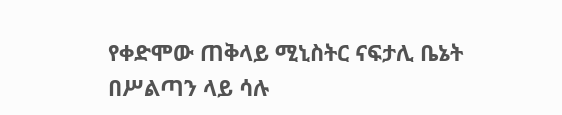የቀድሞው ጠቅላይ ሚኒስትር ናፍታሊ ቤኔት በሥልጣን ላይ ሳሉ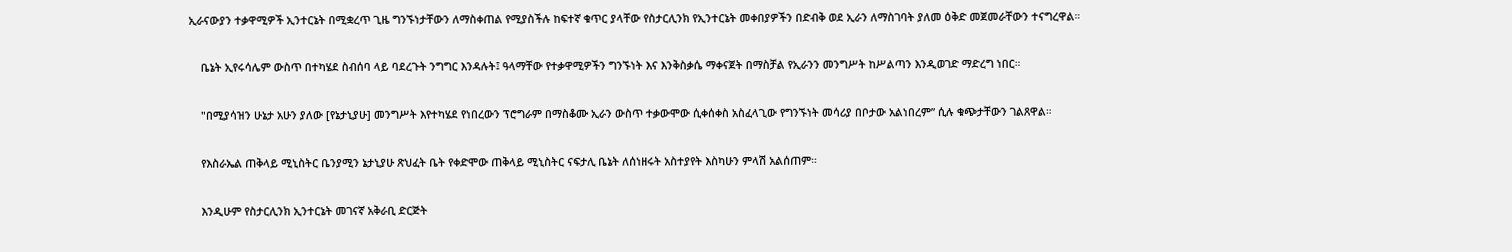ኢራናውያን ተቃዋሚዎች ኢንተርኔት በሚቋረጥ ጊዜ ግንኙነታቸውን ለማስቀጠል የሚያስችሉ ከፍተኛ ቁጥር ያላቸው የስታርሊንክ የኢንተርኔት መቀበያዎችን በድብቅ ወደ ኢራን ለማስገባት ያለመ ዕቅድ መጀመራቸውን ተናግረዋል።

    ቤኔት ኢየሩሳሌም ውስጥ በተካሄደ ስብሰባ ላይ ባደረጉት ንግግር እንዳሉት፤ ዓላማቸው የተቃዋሚዎችን ግንኙነት እና እንቅስቃሴ ማቀናጀት በማስቻል የኢራንን መንግሥት ከሥልጣን እንዲወገድ ማድረግ ነበር።

    "በሚያሳዝን ሁኔታ አሁን ያለው [የኔታኒያሁ] መንግሥት እየተካሄደ የነበረውን ፕሮግራም በማስቆሙ ኢራን ውስጥ ተቃውሞው ሲቀሰቀስ አስፈላጊው የግንኙነት መሳሪያ በቦታው አልነበረም” ሲሉ ቁጭታቸውን ገልጸዋል።

    የእስራኤል ጠቅላይ ሚኒስትር ቤንያሚን ኔታኒያሁ ጽህፈት ቤት የቀድሞው ጠቅላይ ሚኒስትር ናፍታሊ ቤኔት ለሰነዘሩት አስተያየት እስካሁን ምላሽ አልሰጠም።

    እንዲሁም የስታርሊንክ ኢንተርኔት መገናኛ አቅራቢ ድርጅት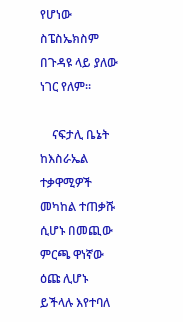የሆነው ስፔስኤክስም በጉዳዩ ላይ ያለው ነገር የለም።

    ናፍታሊ ቤኔት ከእስራኤል ተቃዋሚዎች መካከል ተጠቃሹ ሲሆኑ በመጪው ምርጫ ዋነኛው ዕጩ ሊሆኑ ይችላሉ እየተባለ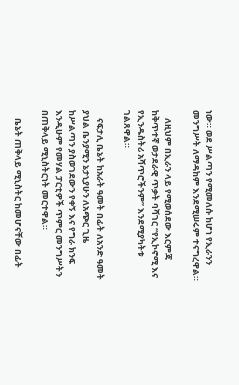ነው። ወደ ሥልጣን የሚመለሱ ከሆነ የኢራንን መንግሥት ለማዳከም እንደሚሠሩም ተናግረዋል።

    ለዚህም በኢራን ላይ የሚወሰደው እርምጃ ከቅጥተኛ ወታደራዊ ጥቃት ባሻገር “የኢኮኖሚ እና የኢንዱስትሪ አሻጥሮችንም” እንደሚያካትቱ ገልጸዋል።

    ናፍታሊ ቤኔት ከአራት ዓመት በፊት ለአንድ ዓመት ያህል ቤንያሚን ኔታኒያሁን ለአጭር ጊዜ ከሥልጣን ያስወገደውን የቀኝ እና የግራ ክንፍ እንዲሁም የመሃል ፓርቲዎች ጥምር መንግሥትን በጠቅላይ ሚኒስትርነት መርተዋል።

    ቤኔት ጠቅላይ ሚኒስትር ከመሆናቸው በፊት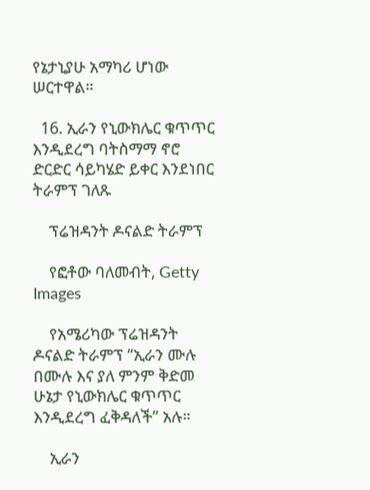የኔታኒያሁ አማካሪ ሆነው ሠርተዋል።

  16. ኢራን የኒውክሌር ቁጥጥር እንዲደረግ ባትስማማ ኖሮ ድርድር ሳይካሄድ ይቀር እንደነበር ትራምፕ ገለጹ

    ፕሬዝዳንት ዶናልድ ትራምፕ

    የፎቶው ባለመብት, Getty Images

    የአሜሪካው ፕሬዝዳንት ዶናልድ ትራምፕ “ኢራን ሙሉ በሙሉ እና ያለ ምንም ቅድመ ሁኔታ የኒውክሌር ቁጥጥር እንዲደረግ ፈቅዳለች” አሉ።

    ኢራን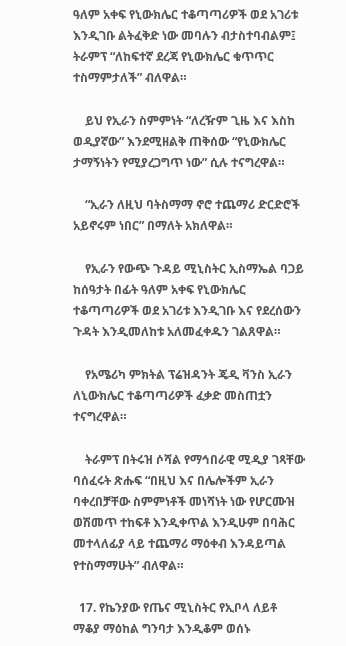ዓለም አቀፍ የኒውክሌር ተቆጣጣሪዎች ወደ አገሪቱ እንዲገቡ ልትፈቅድ ነው መባሉን ብታስተባብልም፤ ትራምፕ “ለከፍተኛ ደረጃ የኒውክሌር ቁጥጥር ተስማምታለች” ብለዋል።

    ይህ የኢራን ስምምነት “ለረዥም ጊዜ እና እስከ ወዲያኛው” እንደሚዘልቅ ጠቅሰው “የኒውክሌር ታማኝነትን የሚያረጋግጥ ነው” ሲሉ ተናግረዋል።

    “ኢራን ለዚህ ባትስማማ ኖሮ ተጨማሪ ድርድሮች አይኖሩም ነበር” በማለት አክለዋል።

    የኢራን የውጭ ጉዳይ ሚኒስትር ኢስማኤል ባጋይ ከሰዓታት በፊት ዓለም አቀፍ የኒውክሌር ተቆጣጣሪዎች ወደ አገሪቱ እንዲገቡ እና የደረሰውን ጉዳት እንዲመለከቱ አለመፈቀዱን ገልጸዋል።

    የአሜሪካ ምክትል ፕሬዝዳንት ጄዲ ቫንስ ኢራን ለኒውክሌር ተቆጣጣሪዎች ፈቃድ መስጠቷን ተናግረዋል።

    ትራምፕ በትሩዝ ሶሻል የማኅበራዊ ሚዲያ ገጻቸው ባሰፈሩት ጽሑፍ “በዚህ እና በሌሎችም ኢራን ባቀረበቻቸው ስምምነቶች መነሻነት ነው የሆርሙዝ ወሽመጥ ተከፍቶ እንዲቀጥል እንዲሁም በባሕር መተላለፊያ ላይ ተጨማሪ ማዕቀብ እንዳይጣል የተስማማሁት” ብለዋል።

  17. የኬንያው የጤና ሚኒስትር የኢቦላ ለይቶ ማቆያ ማዕከል ግንባታ እንዲቆም ወሰኑ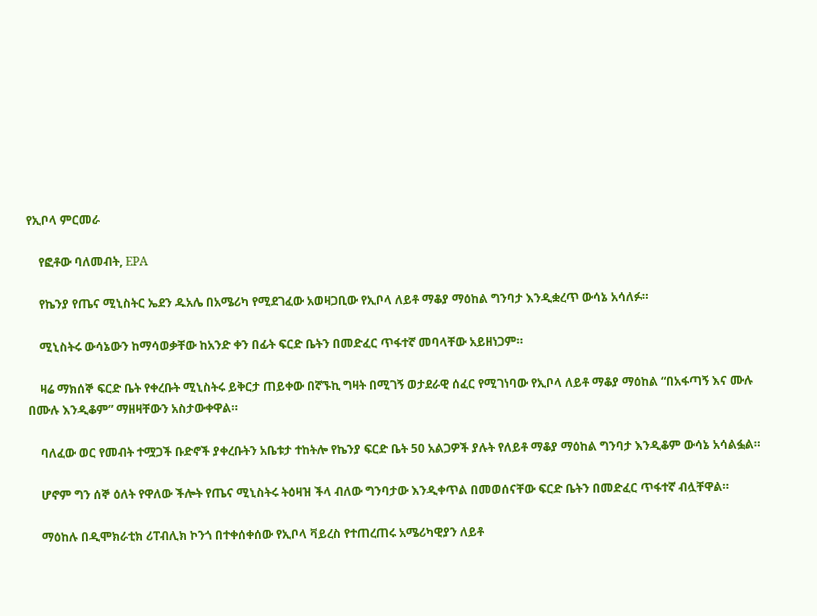የኢቦላ ምርመራ

    የፎቶው ባለመብት, EPA

    የኬንያ የጤና ሚኒስትር ኤደን ዱአሌ በአሜሪካ የሚደገፈው አወዛጋቢው የኢቦላ ለይቶ ማቆያ ማዕከል ግንባታ እንዲቋረጥ ውሳኔ አሳለፉ።

    ሚኒስትሩ ውሳኔውን ከማሳወቃቸው ከአንድ ቀን በፊት ፍርድ ቤትን በመድፈር ጥፋተኛ መባላቸው አይዘነጋም።

    ዛሬ ማክሰኞ ፍርድ ቤት የቀረቡት ሚኒስትሩ ይቅርታ ጠይቀው በኛኙኪ ግዛት በሚገኝ ወታደራዊ ሰፈር የሚገነባው የኢቦላ ለይቶ ማቆያ ማዕከል “በአፋጣኝ እና ሙሉ በሙሉ እንዲቆም” ማዘዛቸውን አስታውቀዋል።

    ባለፈው ወር የመብት ተሟጋች ቡድኖች ያቀረቡትን አቤቱታ ተከትሎ የኬንያ ፍርድ ቤት 50 አልጋዎች ያሉት የለይቶ ማቆያ ማዕከል ግንባታ እንዲቆም ውሳኔ አሳልፏል።

    ሆኖም ግን ሰኞ ዕለት የዋለው ችሎት የጤና ሚኒስትሩ ትዕዛዝ ችላ ብለው ግንባታው እንዲቀጥል በመወሰናቸው ፍርድ ቤትን በመድፈር ጥፋተኛ ብሏቸዋል።

    ማዕከሉ በዲሞክራቲክ ሪፐብሊክ ኮንጎ በተቀሰቀሰው የኢቦላ ቫይረስ የተጠረጠሩ አሜሪካዊያን ለይቶ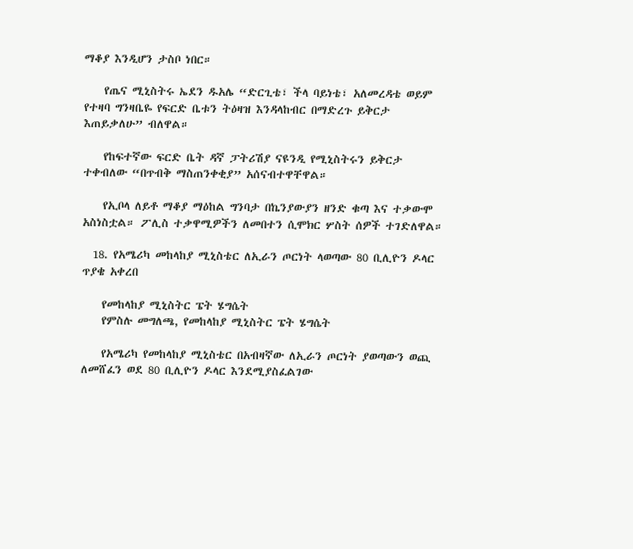ማቆያ እንዲሆን ታስቦ ነበር።

    የጤና ሚኒስትሩ ኤደን ዱአሌ “ድርጊቴ፣ ችላ ባይነቴ፣ አለመረዳቴ ወይም የተዛባ ግንዛቤዬ የፍርድ ቤቱን ትዕዛዝ እንዳላከብር በማድረጉ ይቅርታ እጠይቃለሁ” ብለዋል።

    የከፍተኛው ፍርድ ቤት ዳኛ ፓትሪሽያ ናዩንዲ የሚኒስትሩን ይቅርታ ተቀብለው “በጥብቅ ማስጠንቀቂያ” አሰናብተዋቸዋል።

    የኢቦላ ለይቶ ማቆያ ማዕከል ግንባታ በኬንያውያን ዘንድ ቁጣ እና ተቃውሞ አስነስቷል። ፖሊስ ተቃዋሚዎችን ለመበተን ሲሞክር ሦስት ሰዎች ተገድለዋል።

  18. የአሜሪካ መከላከያ ሚኒስቴር ለኢራን ጦርነት ላወጣው 80 ቢሊዮን ዶላር ጥያቄ አቀረበ

    የመከላከያ ሚኒስትር ፔት ሄግሴት
    የምስሉ መግለጫ, የመከላከያ ሚኒስትር ፔት ሄግሴት

    የአሜሪካ የመከላከያ ሚኒስቴር በአብዛኛው ለኢራን ጦርነት ያወጣውን ወጪ ለመሸፈን ወደ 80 ቢሊዮን ዶላር እንደሚያስፈልገው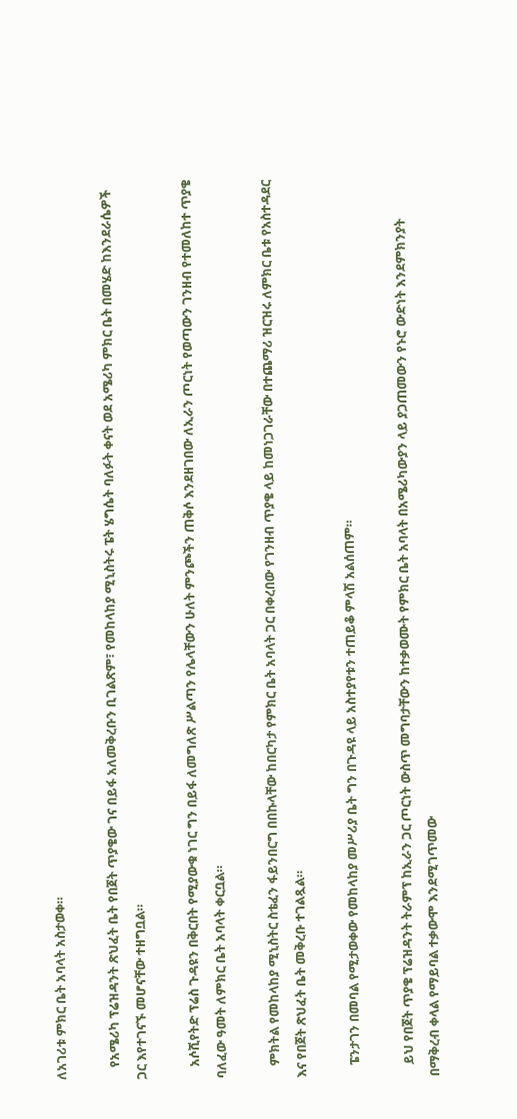ለአገሪቱ ምክር ቤት አባላት አስታወቀ።

    የአሜሪካ ፕሬዝዳንት ጽህፈት ቤት የበጀት ጥያቄው ገና በይፋ አለመቅረቡን ቢገልጽም፣ የመከላከያ ሚኒስትሩ ፔት ሄግሴት ባለፉት ቀናት ወደ አሜሪካ ምክር ቤት በመሄድ ከእንደራሴዎች ጋር እየተገናኙ መሆናቸው ተዘግቧል።

    አሶሺየትድ ፕሬስ ጉዳዩን በቅርበት የሚያውቁ ነገር ግን በይፋ ለመግለጽ ሥልጣን የሌላቸውን ሁለት ምንጮችን ጠቅሶ እንደዘገበው ለኢራን ጦርነት የወጣውን ገንዘብ የተመለከተ ጥያቄ ባለፈው ዓመት ለምክር ቤት አባላት ቀርቧል።

    ምክትል የመከላከያ ሚኒስትር ስቴፈን ፋይንበርግ በበኩላቸው ከበርካታ የምክር ቤት አባላት ጋር በቀረበው የገንዘብ ጥያቄ ላይ ከመነጋገራቸው በተጨማሪ ዝርዝሩ ለምክር ቤቱ የአስተዳደር እና የበጀት ጽህፈት ቤት መቅረቡ ተገልጿል።

    ፔንታገን በመባል የሚታወቀው የመከላከያ መሥሪያ ቤት ግን በጉዳዩ ላይ አስተያየቱን ተጠይቆ ምላሽ አልሰጠም።

    ይህ የበጀት ጥያቄ ፕሬዝዳንት ትራምፕ ከኢራን ጋር ጦርነት ውስጥ መግባታቸውን ከተቃወሙት የምክር ቤት አባላት በአሜሪካውያን ላይ ያጋጠመውን የኑሮ ውድነት እንደምክንያት በማቅረብ ቀላል የማይባል ተቃውሞ እንደሚገጥመው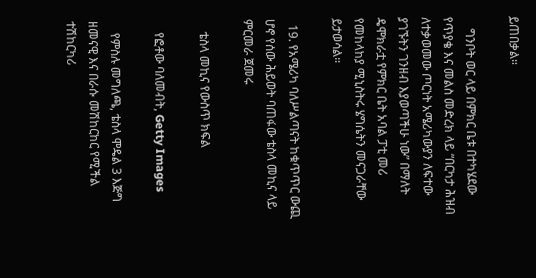ይጠበቃል።

    ግንቦት ወር ላይ በምክር ቤቱ በተካሄደው የጥያቄ እና መልስ መድረክ ላይ “በርካታ ሕዝብ ለተቃወመው ጦርነት አሜሪካውያን ለፍተው ያገኙትን ገንዘብ እያወጣችሁ ነው” በማለት ዴሞክራቷ የምክር ቤት አባል ፓቲ መሪ የመከላከያ ሚኒስትሩ ሄግሴትን መናጋራቸው ይታወሳል።

  19. የአሜሪካ ባለሥልጣናት ከቁጥጥር ውጪ ሆኖ የሰው ሕይወት ባጠፋው ቴስላ መኪና ላይ ምርመራ ጀመሩ

    ቴስላ መኪና የውስጥ ክፍል

    የፎቶው ባለመብት, Getty Images

    የምስሉ መግለጫ, ቴስላ ሞዴል 3 እጅግ ዘመናዊ እና በራሱ መሽከርከር የሚችል ተሽከርካሪ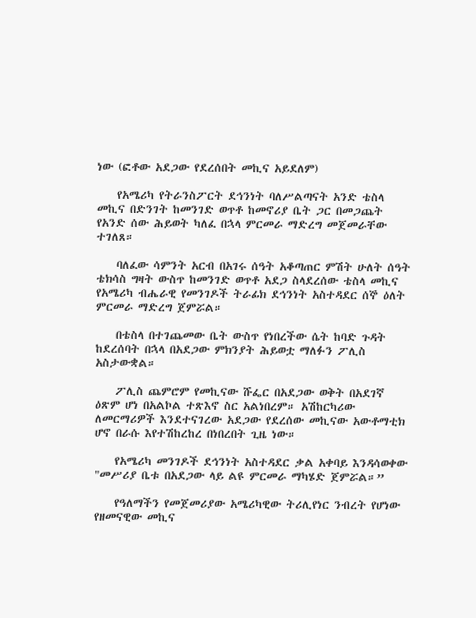ነው (ፎቶው አደጋው የደረሰበት መኪና አይደለም)

    የአሜሪካ የትራንስፖርት ደኅንነት ባለሥልጣናት አንድ ቴስላ መኪና በድንገት ከመንገድ ወጥቶ ከመኖሪያ ቤት ጋር በመጋጨት የአንድ ሰው ሕይወት ካለፈ በኋላ ምርመራ ማድረግ መጀመራቸው ተገለጸ።

    ባለፈው ሳምንት አርብ በአገሩ ሰዓት አቆጣጠር ምሽት ሁለት ሰዓት ቴክሳስ ግዛት ውስጥ ከመንገድ ወጥቶ አደጋ ስላደረሰው ቴስላ መኪና የአሜሪካ ብሔራዊ የመንገዶች ትራፊክ ደኅንነት አስተዳደር ሰኞ ዕለት ምርመራ ማድረግ ጀምሯል።

    በቴስላ በተገጨመው ቤት ውስጥ የነበረችው ሴት ከባድ ጉዳት ከደረሰባት በኋላ በአደጋው ምክንያት ሕይወቷ ማለፉን ፖሊስ አስታውቋል።

    ፖሊስ ጨምሮም የመኪናው ሹፌር በአደጋው ወቅት በአደገኛ ዕጽም ሆነ በአልኮል ተጽእኖ ስር አልነበረም። አሽከርካሪው ለመርማሪዎች እንደተናገረው አደጋው የደረሰው መኪናው አውቶማቲክ ሆኖ በራሱ እየተሽከረከረ በነበረበት ጊዜ ነው።

    የአሜሪካ መንገዶች ደኅንነት አስተዳደር ቃል አቀባይ እንዳሳወቀው "መሥሪያ ቤቱ በአደጋው ላይ ልዩ ምርመራ ማካሄድ ጀምሯል።”

    የዓለማችን የመጀመሪያው አሜሪካዊው ትሪሊየነር ንብረት የሆነው የዘመናዊው መኪና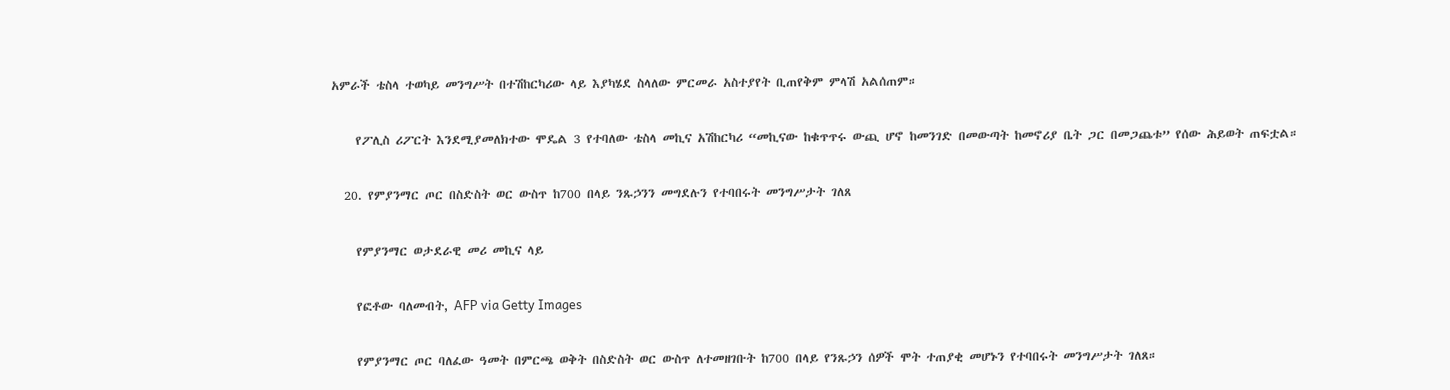አምራች ቴስላ ተወካይ መንግሥት በተሽከርካሪው ላይ እያካሄደ ስላለው ምርመራ አስተያየት ቢጠየቅም ምላሽ አልሰጠም።

    የፖሊስ ሪፖርት እንደሚያመለክተው ሞዴል 3 የተባለው ቴስላ መኪና አሽከርካሪ “መኪናው ከቁጥጥሩ ውጪ ሆኖ ከመንገድ በመውጣት ከመኖሪያ ቤት ጋር በመጋጨቱ” የሰው ሕይወት ጠፍቷል።

  20. የምያንማር ጦር በስድስት ወር ውስጥ ከ700 በላይ ንጹኃንን መግደሉን የተባበሩት መንግሥታት ገለጸ

    የምያንማር ወታደራዊ መሪ መኪና ላይ

    የፎቶው ባለመብት, AFP via Getty Images

    የምያንማር ጦር ባለፈው ዓመት በምርጫ ወቅት በስድስት ወር ውስጥ ለተመዘገቡት ከ700 በላይ የንጹኃን ሰዎች ሞት ተጠያቂ መሆኑን የተባበሩት መንግሥታት ገለጸ።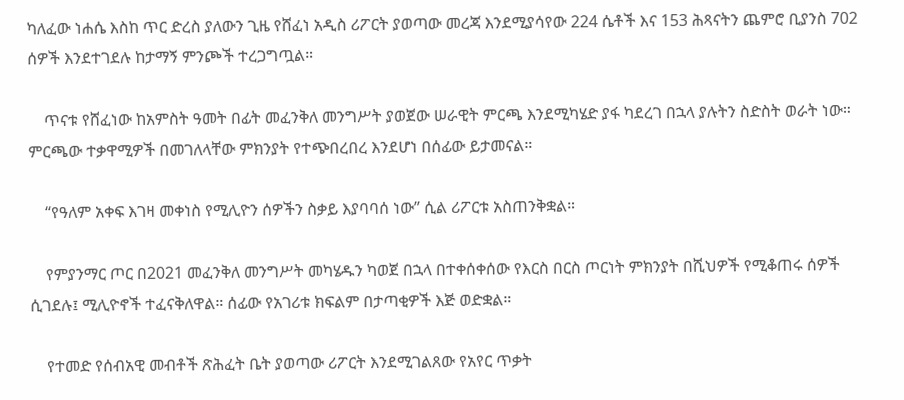ካለፈው ነሐሴ እስከ ጥር ድረስ ያለውን ጊዜ የሸፈነ አዲስ ሪፖርት ያወጣው መረጃ እንደሚያሳየው 224 ሴቶች እና 153 ሕጻናትን ጨምሮ ቢያንስ 702 ሰዎች እንደተገደሉ ከታማኝ ምንጮች ተረጋግጧል።

    ጥናቱ የሸፈነው ከአምስት ዓመት በፊት መፈንቅለ መንግሥት ያወጀው ሠራዊት ምርጫ እንደሚካሄድ ያፋ ካደረገ በኋላ ያሉትን ስድስት ወራት ነው። ምርጫው ተቃዋሚዎች በመገለላቸው ምክንያት የተጭበረበረ እንደሆነ በሰፊው ይታመናል።

    “የዓለም አቀፍ እገዛ መቀነስ የሚሊዮን ሰዎችን ስቃይ እያባባሰ ነው” ሲል ሪፖርቱ አስጠንቅቋል።

    የምያንማር ጦር በ2021 መፈንቅለ መንግሥት መካሄዱን ካወጀ በኋላ በተቀሰቀሰው የእርስ በርስ ጦርነት ምክንያት በሺህዎች የሚቆጠሩ ሰዎች ሲገደሉ፤ ሚሊዮኖች ተፈናቅለዋል። ሰፊው የአገሪቱ ክፍልም በታጣቂዎች እጅ ወድቋል።

    የተመድ የሰብአዊ መብቶች ጽሕፈት ቤት ያወጣው ሪፖርት እንደሚገልጸው የአየር ጥቃት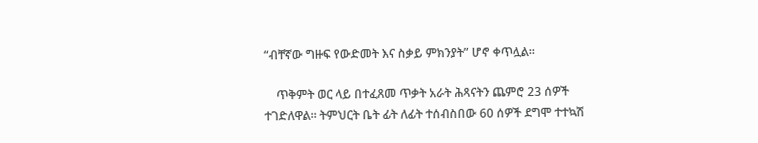“ብቸኛው ግዙፍ የውድመት እና ስቃይ ምክንያት” ሆኖ ቀጥሏል።

    ጥቅምት ወር ላይ በተፈጸመ ጥቃት አራት ሕጻናትን ጨምሮ 23 ሰዎች ተገድለዋል። ትምህርት ቤት ፊት ለፊት ተሰብስበው 60 ሰዎች ደግሞ ተተኳሽ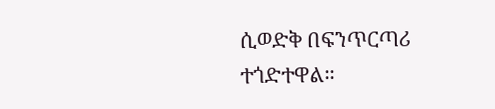ሲወድቅ በፍንጥርጣሪ ተጎድተዋል።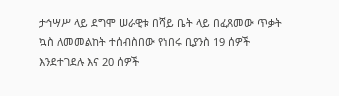ታኅሣሥ ላይ ደግሞ ሠራዊቱ በሻይ ቤት ላይ በፈጸመው ጥቃት ኳስ ለመመልከት ተሰብስበው የነበሩ ቢያንስ 19 ሰዎች እንደተገደሉ እና 20 ሰዎች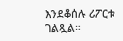እንደቆሰሉ ሪፖርቱ ገልጿል።